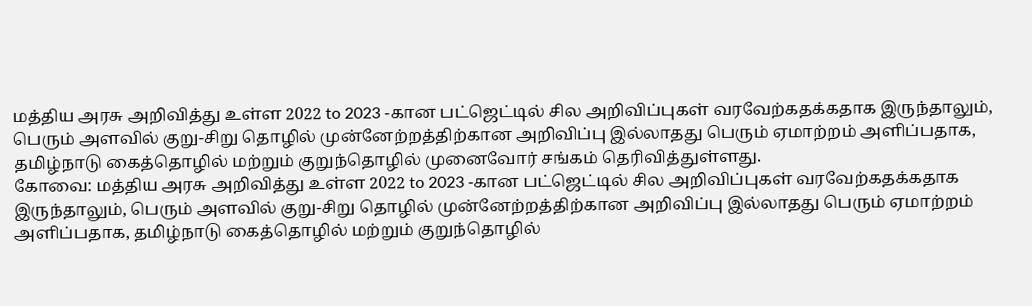மத்திய அரசு அறிவித்து உள்ள 2022 to 2023 -கான பட்ஜெட்டில் சில அறிவிப்புகள் வரவேற்கதக்கதாக இருந்தாலும், பெரும் அளவில் குறு-சிறு தொழில் முன்னேற்றத்திற்கான அறிவிப்பு இல்லாதது பெரும் ஏமாற்றம் அளிப்பதாக, தமிழ்நாடு கைத்தொழில் மற்றும் குறுந்தொழில் முனைவோர் சங்கம் தெரிவித்துள்ளது.
கோவை: மத்திய அரசு அறிவித்து உள்ள 2022 to 2023 -கான பட்ஜெட்டில் சில அறிவிப்புகள் வரவேற்கதக்கதாக இருந்தாலும், பெரும் அளவில் குறு-சிறு தொழில் முன்னேற்றத்திற்கான அறிவிப்பு இல்லாதது பெரும் ஏமாற்றம் அளிப்பதாக, தமிழ்நாடு கைத்தொழில் மற்றும் குறுந்தொழில்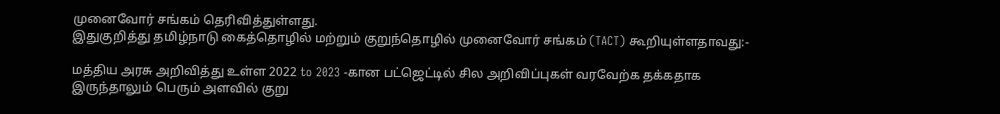முனைவோர் சங்கம் தெரிவித்துள்ளது.
இதுகுறித்து தமிழ்நாடு கைத்தொழில் மற்றும் குறுந்தொழில் முனைவோர் சங்கம் (TACT) கூறியுள்ளதாவது:-

மத்திய அரசு அறிவித்து உள்ள 2022 to 2023 -கான பட்ஜெட்டில் சில அறிவிப்புகள் வரவேற்க தக்கதாக இருந்தாலும் பெரும் அளவில் குறு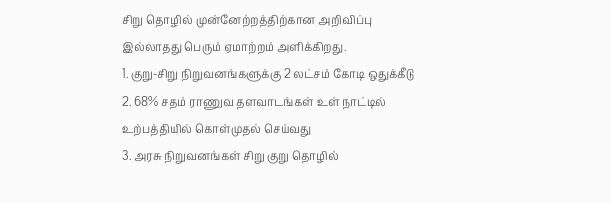சிறு தொழில் முன்னேற்றத்திற்கான அறிவிப்பு இல்லாதது பெரும் ஏமாற்றம் அளிக்கிறது.
1. குறு-சிறு நிறுவனங்களுக்கு 2 லட்சம் கோடி ஒதுக்கீடு
2. 68% சதம் ராணுவ தளவாடங்கள் உள் நாட்டில் உற்பத்தியில் கொள்முதல் செய்வது
3. அரசு நிறுவனங்கள் சிறு குறு தொழில்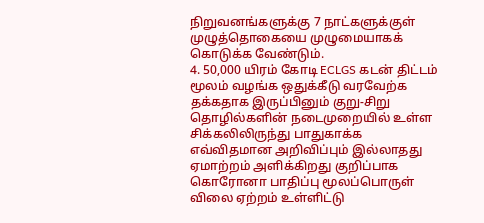நிறுவனங்களுக்கு 7 நாட்களுக்குள் முழுத்தொகையை முழுமையாகக் கொடுக்க வேண்டும்.
4. 50,000 யிரம் கோடி ECLGS கடன் திட்டம் மூலம் வழங்க ஒதுக்கீடு வரவேற்க தக்கதாக இருப்பினும் குறு-சிறு தொழில்களின் நடைமுறையில் உள்ள சிக்கலிலிருந்து பாதுகாக்க எவ்விதமான அறிவிப்பும் இல்லாதது ஏமாற்றம் அளிக்கிறது குறிப்பாக கொரோனா பாதிப்பு மூலப்பொருள் விலை ஏற்றம் உள்ளிட்டு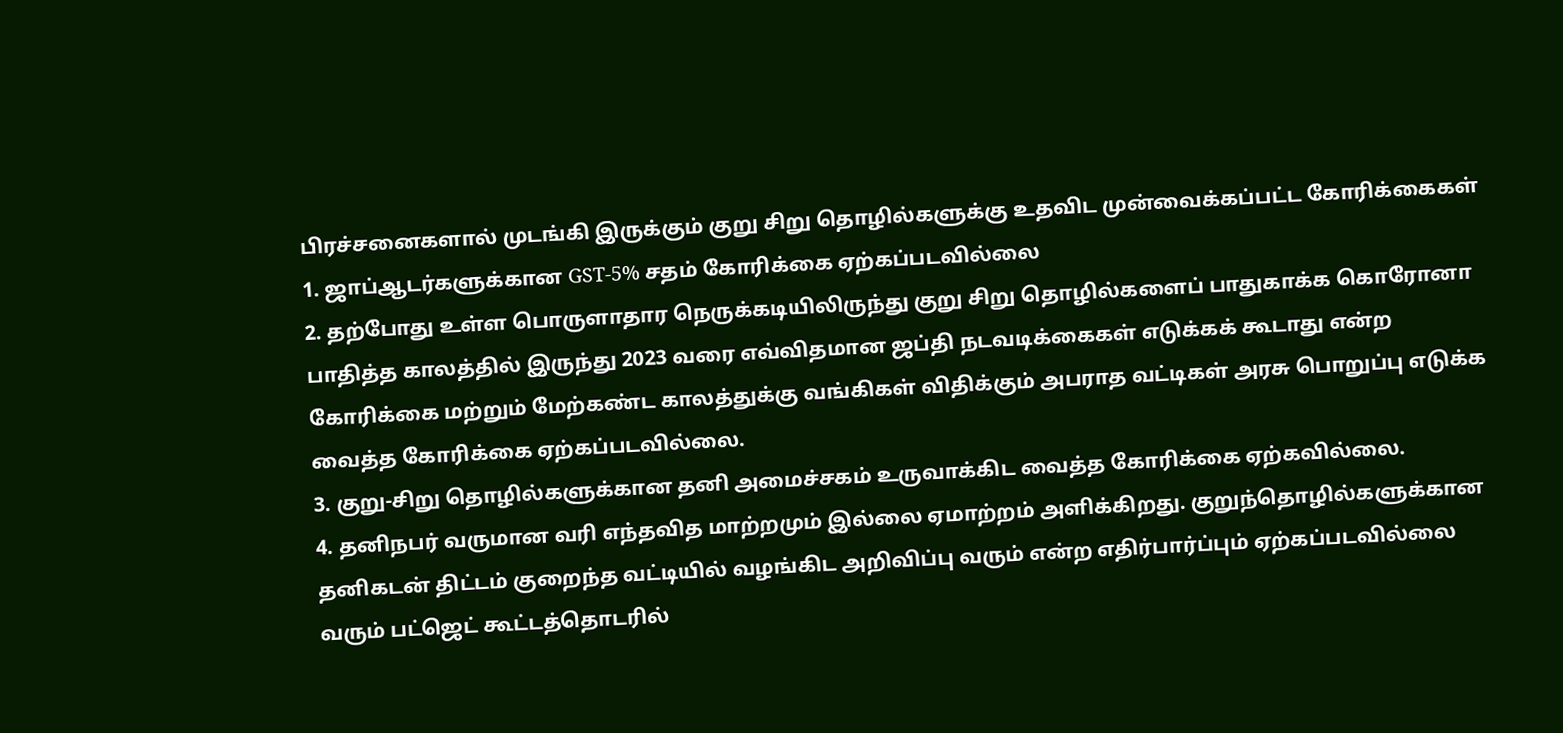பிரச்சனைகளால் முடங்கி இருக்கும் குறு சிறு தொழில்களுக்கு உதவிட முன்வைக்கப்பட்ட கோரிக்கைகள்
1. ஜாப்ஆடர்களுக்கான GST-5% சதம் கோரிக்கை ஏற்கப்படவில்லை
2. தற்போது உள்ள பொருளாதார நெருக்கடியிலிருந்து குறு சிறு தொழில்களைப் பாதுகாக்க கொரோனா பாதித்த காலத்தில் இருந்து 2023 வரை எவ்விதமான ஜப்தி நடவடிக்கைகள் எடுக்கக் கூடாது என்ற கோரிக்கை மற்றும் மேற்கண்ட காலத்துக்கு வங்கிகள் விதிக்கும் அபராத வட்டிகள் அரசு பொறுப்பு எடுக்க வைத்த கோரிக்கை ஏற்கப்படவில்லை.
3. குறு-சிறு தொழில்களுக்கான தனி அமைச்சகம் உருவாக்கிட வைத்த கோரிக்கை ஏற்கவில்லை.
4. தனிநபர் வருமான வரி எந்தவித மாற்றமும் இல்லை ஏமாற்றம் அளிக்கிறது. குறுந்தொழில்களுக்கான தனிகடன் திட்டம் குறைந்த வட்டியில் வழங்கிட அறிவிப்பு வரும் என்ற எதிர்பார்ப்பும் ஏற்கப்படவில்லை வரும் பட்ஜெட் கூட்டத்தொடரில்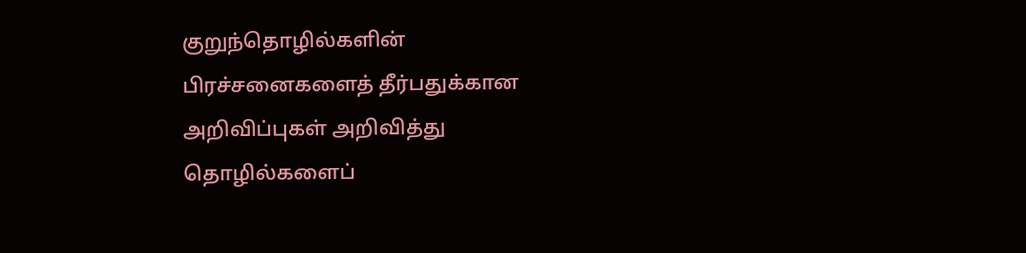குறுந்தொழில்களின் பிரச்சனைகளைத் தீர்பதுக்கான அறிவிப்புகள் அறிவித்து தொழில்களைப்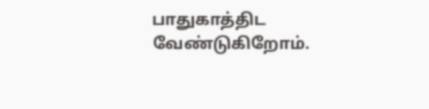பாதுகாத்திட வேண்டுகிறோம்.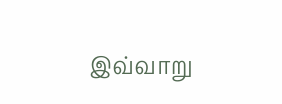இவ்வாறு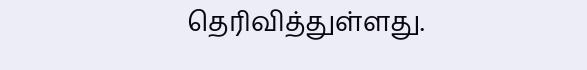தெரிவித்துள்ளது.